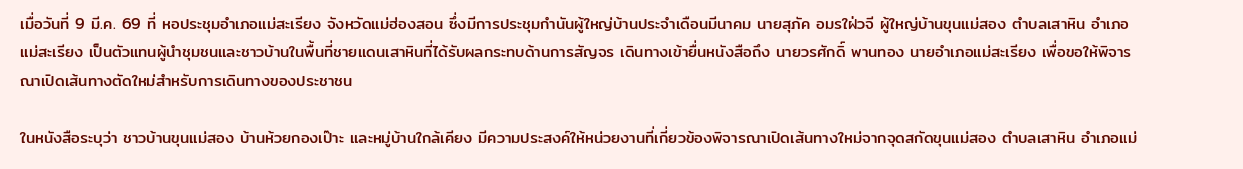เมื่อวันที่ 9 มี.ค. 69 ที่ หอประชุมอำเภอแม่สะเรียง จังหวัดแม่ฮ่องสอน ซึ่งมีการประชุมกำนันผู้ใหญ่บ้านประจำเดือนมีนาคม นายสุภัค อมรใฝ่วจี ผู้ใหญ่บ้านขุนแม่สอง ตำบลเสาหิน อำเภอแม่สะเรียง เป็นตัวแทนผู้นำชุมชนและชาวบ้านในพื้นที่ชายแดนเสาหินที่ได้รับผลกระทบด้านการสัญจร เดินทางเข้ายื่นหนังสือถึง นายวรศักดิ์ พานทอง นายอำเภอแม่สะเรียง เพื่อขอให้พิจารณาเปิดเส้นทางตัดใหม่สำหรับการเดินทางของประชาชน

ในหนังสือระบุว่า ชาวบ้านขุนแม่สอง บ้านห้วยกองเป๊าะ และหมู่บ้านใกล้เคียง มีความประสงค์ให้หน่วยงานที่เกี่ยวข้องพิจารณาเปิดเส้นทางใหม่จากจุดสกัดขุนแม่สอง ตำบลเสาหิน อำเภอแม่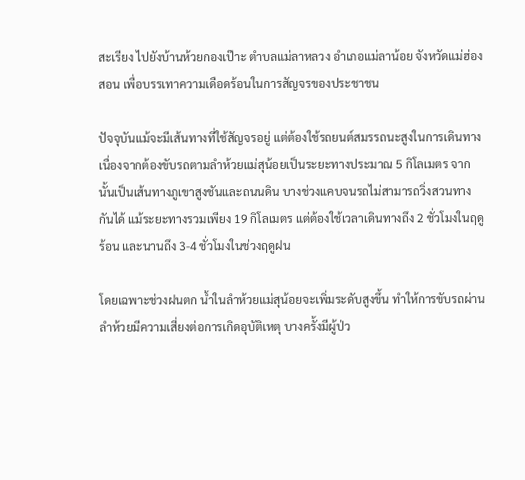สะเรียง ไปยังบ้านห้วยกองเป๊าะ ตำบลแม่ลาหลวง อำเภอแม่ลาน้อย จังหวัดแม่ฮ่องสอน เพื่อบรรเทาความเดือดร้อนในการสัญจรของประชาชน

ปัจจุบันแม้จะมีเส้นทางที่ใช้สัญจรอยู่ แต่ต้องใช้รถยนต์สมรรถนะสูงในการเดินทาง เนื่องจากต้องขับรถตามลำห้วยแม่สุน้อยเป็นระยะทางประมาณ 5 กิโลเมตร จากนั้นเป็นเส้นทางภูเขาสูงชันและถนนดิน บางช่วงแคบจนรถไม่สามารถวิ่งสวนทางกันได้ แม้ระยะทางรวมเพียง 19 กิโลเมตร แต่ต้องใช้เวลาเดินทางถึง 2 ชั่วโมงในฤดูร้อน และนานถึง 3-4 ชั่วโมงในช่วงฤดูฝน

โดยเฉพาะช่วงฝนตก น้ำในลำห้วยแม่สุน้อยจะเพิ่มระดับสูงขึ้น ทำให้การขับรถผ่านลำห้วยมีความเสี่ยงต่อการเกิดอุบัติเหตุ บางครั้งมีผู้ป่ว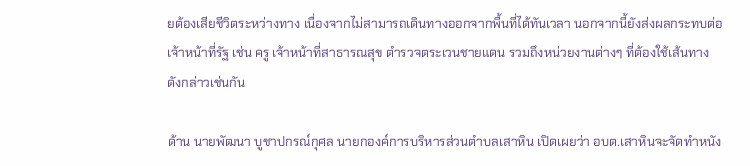ยต้องเสียชีวิตระหว่างทาง เนื่องจากไม่สามารถเดินทางออกจากพื้นที่ได้ทันเวลา นอกจากนี้ยังส่งผลกระทบต่อเจ้าหน้าที่รัฐ เช่น ครู เจ้าหน้าที่สาธารณสุข ตำรวจตระเวนชายแดน รวมถึงหน่วยงานต่างๆ ที่ต้องใช้เส้นทางดังกล่าวเช่นกัน

ด้าน นายพัฒนา บูชาปกรณ์กุศล นายกองค์การบริหารส่วนตำบลเสาหิน เปิดเผยว่า อบต.เสาหินจะจัดทำหนัง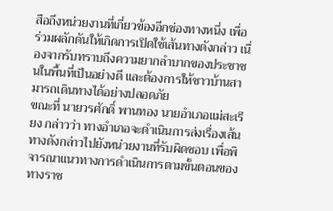สือถึงหน่วยงานที่เกี่ยวข้องอีกช่องทางหนึ่ง เพื่อร่วมผลักดันให้เกิดการเปิดใช้เส้นทางดังกล่าว เนื่องจากรับทราบถึงความยากลำบากของประชาชนในพื้นที่เป็นอย่างดี และต้องการให้ชาวบ้านสามารถเดินทางได้อย่างปลอดภัย
ขณะที่ นายวรศักดิ์ พานทอง นายอำเภอแม่สะเรียง กล่าวว่า ทางอำเภอจะดำเนินการส่งเรื่องเส้นทางดังกล่าวไปยังหน่วยงานที่รับผิดชอบ เพื่อพิจารณาแนวทางการดำเนินการตามขั้นตอนของทางราช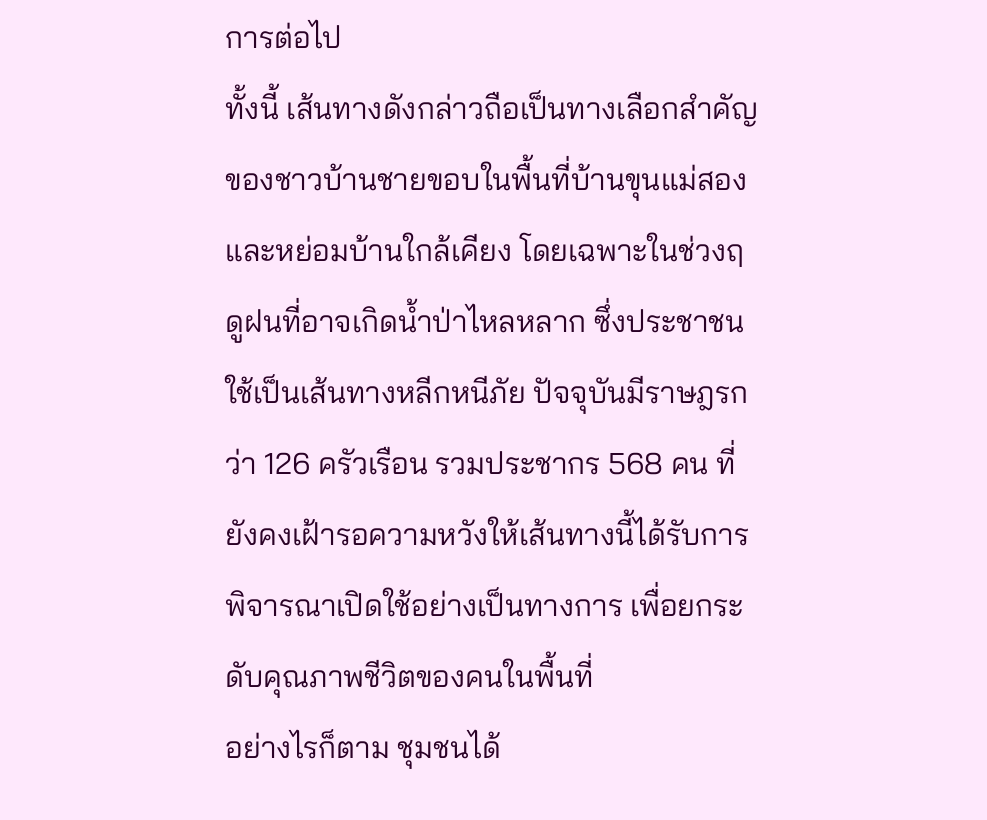การต่อไป
ทั้งนี้ เส้นทางดังกล่าวถือเป็นทางเลือกสำคัญของชาวบ้านชายขอบในพื้นที่บ้านขุนแม่สองและหย่อมบ้านใกล้เคียง โดยเฉพาะในช่วงฤดูฝนที่อาจเกิดน้ำป่าไหลหลาก ซึ่งประชาชนใช้เป็นเส้นทางหลีกหนีภัย ปัจจุบันมีราษฎรกว่า 126 ครัวเรือน รวมประชากร 568 คน ที่ยังคงเฝ้ารอความหวังให้เส้นทางนี้ได้รับการพิจารณาเปิดใช้อย่างเป็นทางการ เพื่อยกระดับคุณภาพชีวิตของคนในพื้นที่
อย่างไรก็ตาม ชุมชนได้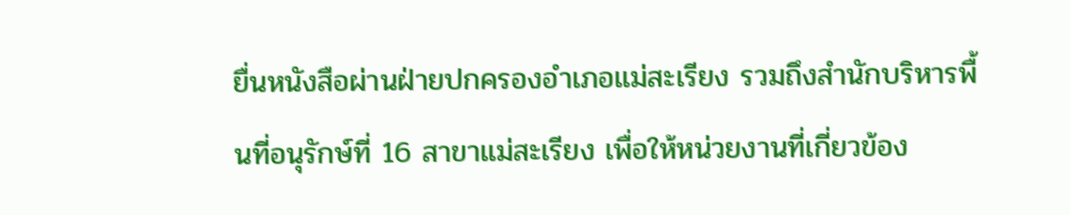ยื่นหนังสือผ่านฝ่ายปกครองอำเภอแม่สะเรียง รวมถึงสำนักบริหารพื้นที่อนุรักษ์ที่ 16 สาขาแม่สะเรียง เพื่อให้หน่วยงานที่เกี่ยวข้อง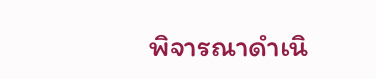พิจารณาดำเนิ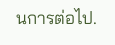นการต่อไป.